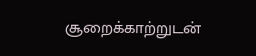சூறைக்காற்றுடன்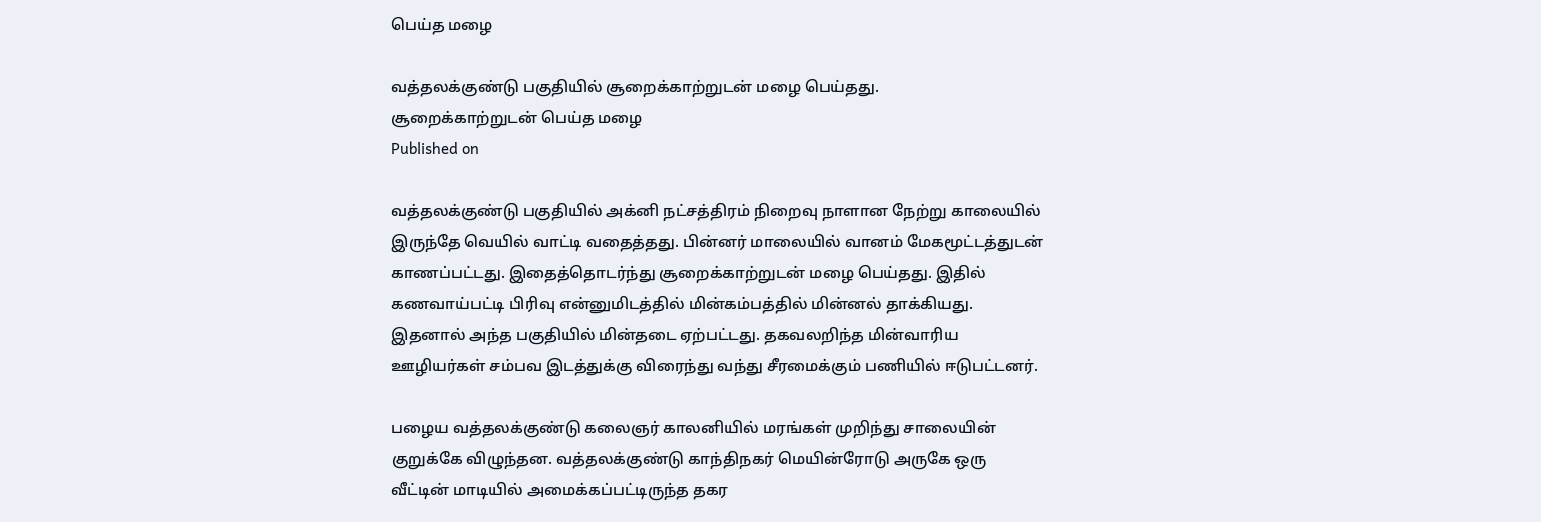பெய்த மழை

வத்தலக்குண்டு பகுதியில் சூறைக்காற்றுடன் மழை பெய்தது.
சூறைக்காற்றுடன் பெய்த மழை
Published on

வத்தலக்குண்டு பகுதியில் அக்னி நட்சத்திரம் நிறைவு நாளான நேற்று காலையில் இருந்தே வெயில் வாட்டி வதைத்தது. பின்னர் மாலையில் வானம் மேகமூட்டத்துடன் காணப்பட்டது. இதைத்தொடர்ந்து சூறைக்காற்றுடன் மழை பெய்தது. இதில் கணவாய்பட்டி பிரிவு என்னுமிடத்தில் மின்கம்பத்தில் மின்னல் தாக்கியது. இதனால் அந்த பகுதியில் மின்தடை ஏற்பட்டது. தகவலறிந்த மின்வாரிய ஊழியர்கள் சம்பவ இடத்துக்கு விரைந்து வந்து சீரமைக்கும் பணியில் ஈடுபட்டனர்.

பழைய வத்தலக்குண்டு கலைஞர் காலனியில் மரங்கள் முறிந்து சாலையின் குறுக்கே விழுந்தன. வத்தலக்குண்டு காந்திநகர் மெயின்ரோடு அருகே ஒரு வீட்டின் மாடியில் அமைக்கப்பட்டிருந்த தகர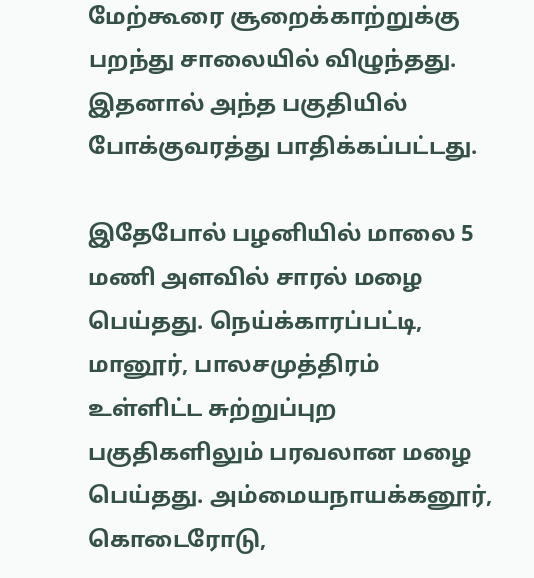மேற்கூரை சூறைக்காற்றுக்கு பறந்து சாலையில் விழுந்தது. இதனால் அந்த பகுதியில் போக்குவரத்து பாதிக்கப்பட்டது.

இதேபோல் பழனியில் மாலை 5 மணி அளவில் சாரல் மழை பெய்தது. நெய்க்காரப்பட்டி, மானூர், பாலசமுத்திரம் உள்ளிட்ட சுற்றுப்புற பகுதிகளிலும் பரவலான மழை பெய்தது. அம்மையநாயக்கனூர், கொடைரோடு,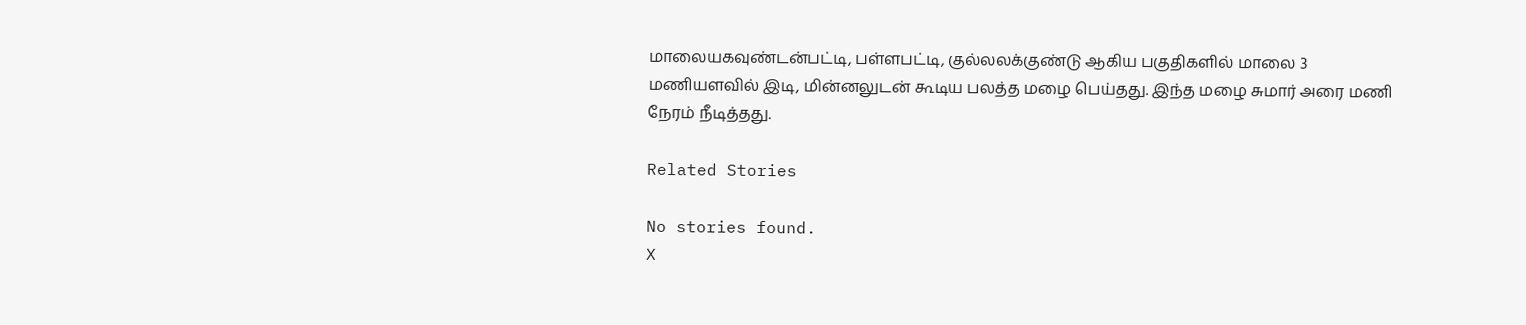மாலையகவுண்டன்பட்டி, பள்ளபட்டி, குல்லலக்குண்டு ஆகிய பகுதிகளில் மாலை 3 மணியளவில் இடி, மின்னலுடன் கூடிய பலத்த மழை பெய்தது. இந்த மழை சுமார் அரை மணி நேரம் நீடித்தது.

Related Stories

No stories found.
X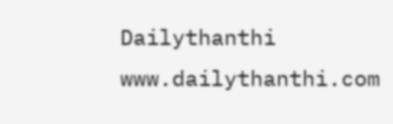Dailythanthi
www.dailythanthi.com